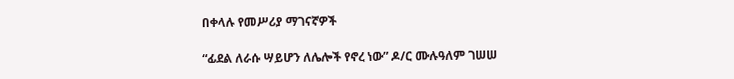በቀላሉ የመሥሪያ ማገናኛዎች

“ፊደል ለራሱ ሣይሆን ለሌሎች የኖረ ነው” ዶ/ር ሙሉዓለም ገሠሠ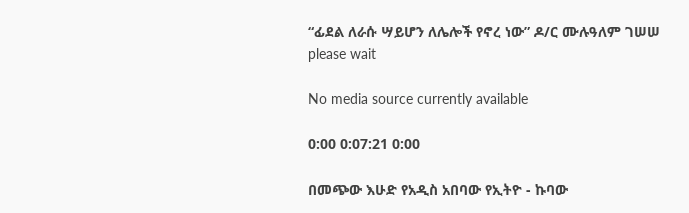“ፊደል ለራሱ ሣይሆን ለሌሎች የኖረ ነው” ዶ/ር ሙሉዓለም ገሠሠ
please wait

No media source currently available

0:00 0:07:21 0:00

በመጭው እሁድ የአዲስ አበባው የኢትዮ - ኩባው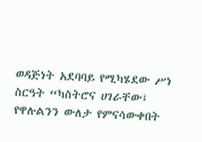ወዳጅነት አደባባይ የሚካሄደው ሥነ ስርዓት “ካስትሮና ሀገራቸው፤ የዋሉልንን ውለታ የምናሳውቀበት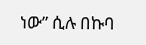ነው” ሲሉ በኩባ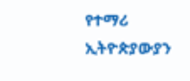የተማሪ ኢትዮጵያውያን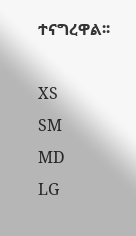ተናግረዋል፡፡

XS
SM
MD
LG